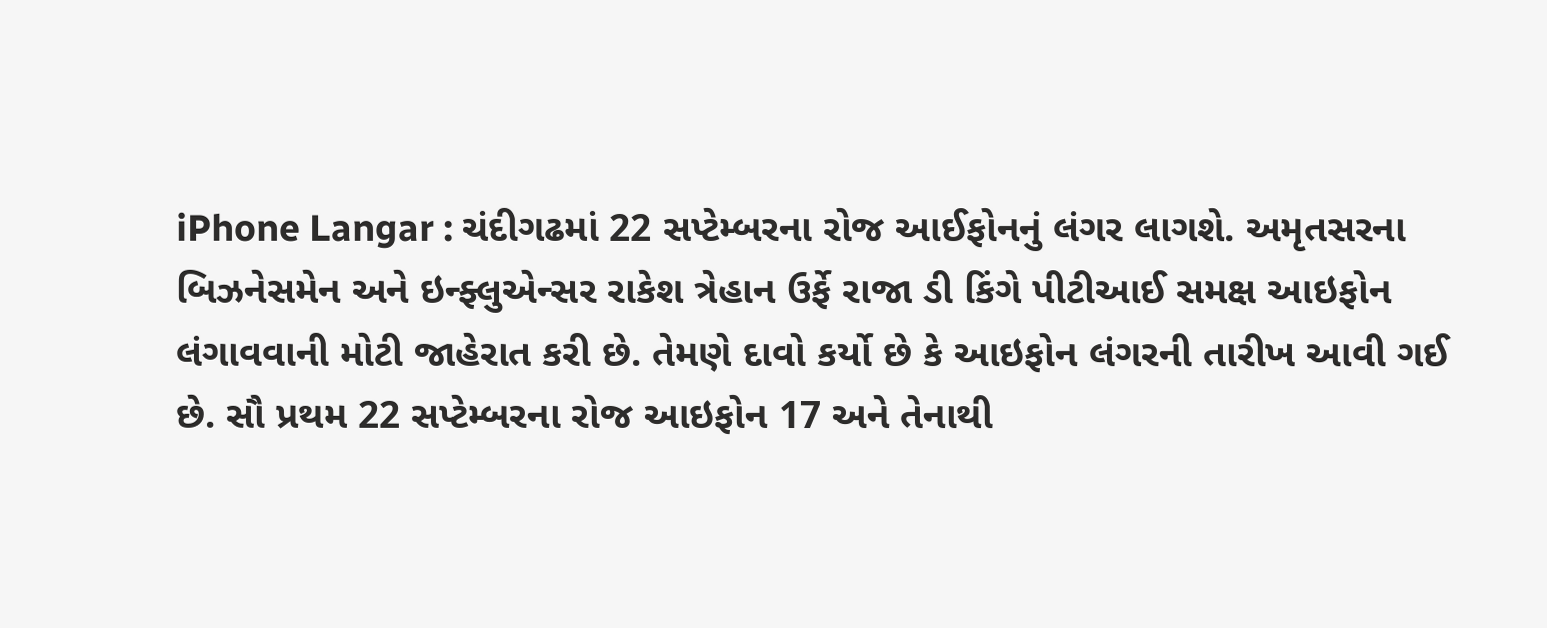iPhone Langar : ચંદીગઢમાં 22 સપ્ટેમ્બરના રોજ આઈફોનનું લંગર લાગશે. અમૃતસરના બિઝનેસમેન અને ઇન્ફ્લુએન્સર રાકેશ ત્રેહાન ઉર્ફે રાજા ડી કિંગે પીટીઆઈ સમક્ષ આઇફોન લંગાવવાની મોટી જાહેરાત કરી છે. તેમણે દાવો કર્યો છે કે આઇફોન લંગરની તારીખ આવી ગઈ છે. સૌ પ્રથમ 22 સપ્ટેમ્બરના રોજ આઇફોન 17 અને તેનાથી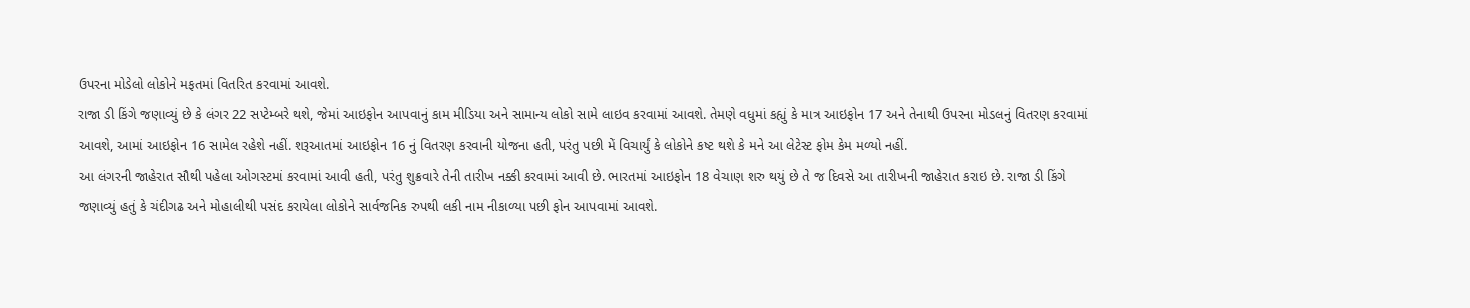ઉપરના મોડેલો લોકોને મફતમાં વિતરિત કરવામાં આવશે.
રાજા ડી કિંગે જણાવ્યું છે કે લંગર 22 સપ્ટેમ્બરે થશે, જેમાં આઇફોન આપવાનું કામ મીડિયા અને સામાન્ય લોકો સામે લાઇવ કરવામાં આવશે. તેમણે વધુમાં કહ્યું કે માત્ર આઇફોન 17 અને તેનાથી ઉપરના મોડલનું વિતરણ કરવામાં આવશે, આમાં આઇફોન 16 સામેલ રહેશે નહીં. શરૂઆતમાં આઇફોન 16 નું વિતરણ કરવાની યોજના હતી, પરંતુ પછી મેં વિચાર્યું કે લોકોને કષ્ટ થશે કે મને આ લેટેસ્ટ ફોમ કેમ મળ્યો નહીં.
આ લંગરની જાહેરાત સૌથી પહેલા ઓગસ્ટમાં કરવામાં આવી હતી, પરંતુ શુક્રવારે તેની તારીખ નક્કી કરવામાં આવી છે. ભારતમાં આઇફોન 18 વેચાણ શરુ થયું છે તે જ દિવસે આ તારીખની જાહેરાત કરાઇ છે. રાજા ડી કિંગે જણાવ્યું હતું કે ચંદીગઢ અને મોહાલીથી પસંદ કરાયેલા લોકોને સાર્વજનિક રુપથી લકી નામ નીકાળ્યા પછી ફોન આપવામાં આવશે.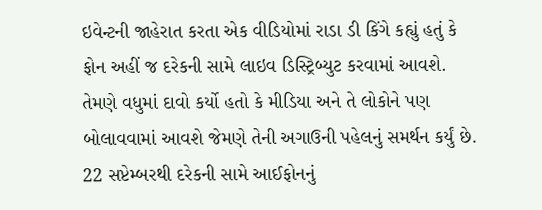ઇવેન્ટની જાહેરાત કરતા એક વીડિયોમાં રાડા ડી કિંગે કહ્યું હતું કે ફોન અહીં જ દરેકની સામે લાઇવ ડિસ્ટ્રિબ્યુટ કરવામાં આવશે. તેમણે વધુમાં દાવો કર્યો હતો કે મીડિયા અને તે લોકોને પણ બોલાવવામાં આવશે જેમણે તેની અગાઉની પહેલનું સમર્થન કર્યું છે.
22 સપ્ટેમ્બરથી દરેકની સામે આઈફોનનું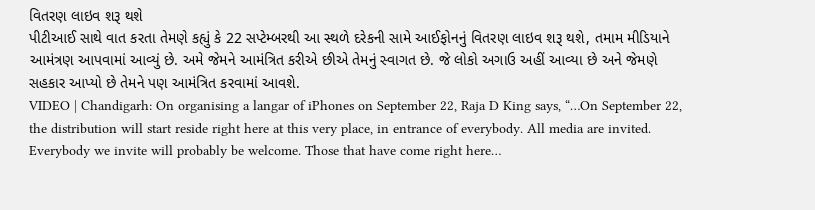વિતરણ લાઇવ શરૂ થશે
પીટીઆઈ સાથે વાત કરતા તેમણે કહ્યું કે 22 સપ્ટેમ્બરથી આ સ્થળે દરેકની સામે આઈફોનનું વિતરણ લાઇવ શરૂ થશે, તમામ મીડિયાને આમંત્રણ આપવામાં આવ્યું છે. અમે જેમને આમંત્રિત કરીએ છીએ તેમનું સ્વાગત છે. જે લોકો અગાઉ અહીં આવ્યા છે અને જેમણે સહકાર આપ્યો છે તેમને પણ આમંત્રિત કરવામાં આવશે.
VIDEO | Chandigarh: On organising a langar of iPhones on September 22, Raja D King says, “…On September 22, the distribution will start reside right here at this very place, in entrance of everybody. All media are invited. Everybody we invite will probably be welcome. Those that have come right here…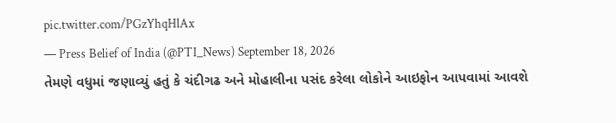pic.twitter.com/PGzYhqHlAx
— Press Belief of India (@PTI_News) September 18, 2026
તેમણે વધુમાં જણાવ્યું હતું કે ચંદીગઢ અને મોહાલીના પસંદ કરેલા લોકોને આઇફોન આપવામાં આવશે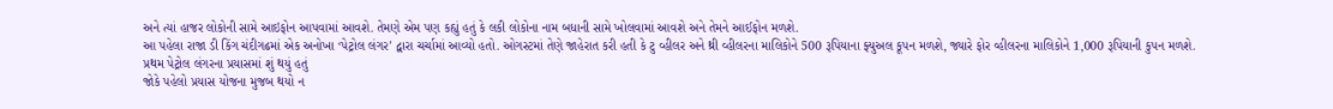અને ત્યાં હાજર લોકોની સામે આઇફોન આપવામાં આવશે. તેમણે એમ પણ કહ્યું હતું કે લકી લોકોના નામ બધાની સામે ખોલવામાં આવશે અને તેમને આઈફોન મળશે.
આ પહેલા રાજા ડી કિંગ ચંદીગઢમાં એક અનોખા ‘પેટ્રોલ લંગર’ દ્વારા ચર્ચામાં આવ્યો હતો. ઓગસ્ટમાં તેણે જાહેરાત કરી હતી કે ટુ વ્હીલર અને થ્રી વ્હીલરના માલિકોને 500 રૂપિયાના ફ્યુઅલ કૂપન મળશે, જ્યારે ફોર વ્હીલરના માલિકોને 1,000 રૂપિયાની કુપન મળશે.
પ્રથમ પેટ્રોલ લંગરના પ્રયાસમાં શું થયું હતું
જોકે પહેલો પ્રયાસ યોજના મુજબ થયો ન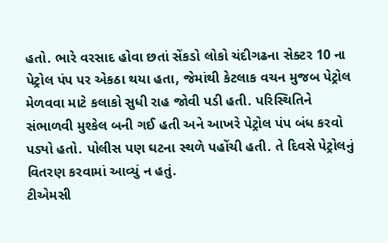હતો. ભારે વરસાદ હોવા છતાં સેંકડો લોકો ચંદીગઢના સેક્ટર 10 ના પેટ્રોલ પંપ પર એકઠા થયા હતા, જેમાંથી કેટલાક વચન મુજબ પેટ્રોલ મેળવવા માટે કલાકો સુધી રાહ જોવી પડી હતી. પરિસ્થિતિને સંભાળવી મુશ્કેલ બની ગઈ હતી અને આખરે પેટ્રોલ પંપ બંધ કરવો પડ્યો હતો. પોલીસ પણ ઘટના સ્થળે પહોંચી હતી. તે દિવસે પેટ્રોલનું વિતરણ કરવામાં આવ્યું ન હતું.
ટીએમસી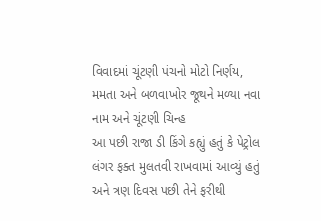વિવાદમાં ચૂંટણી પંચનો મોટો નિર્ણય, મમતા અને બળવાખોર જૂથને મળ્યા નવા નામ અને ચૂંટણી ચિન્હ
આ પછી રાજા ડી કિંગે કહ્યું હતું કે પેટ્રોલ લંગર ફક્ત મુલતવી રાખવામાં આવ્યું હતું અને ત્રણ દિવસ પછી તેને ફરીથી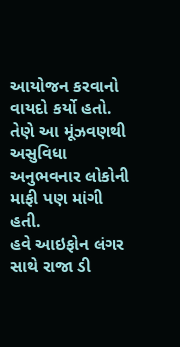આયોજન કરવાનો વાયદો કર્યો હતો. તેણે આ મૂંઝવણથી અસુવિધા અનુભવનાર લોકોની માફી પણ માંગી હતી.
હવે આઇફોન લંગર સાથે રાજા ડી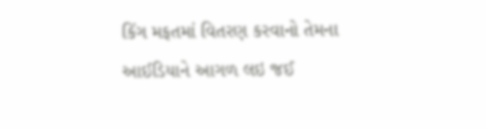કિંગ મફતમાં વિતરણ કરવાનો તેમના આઈડિયાને આગળ લઇ જઈ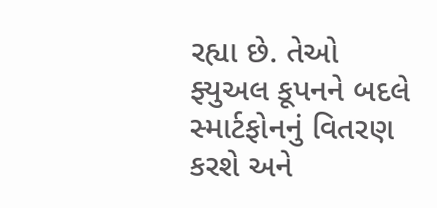રહ્યા છે. તેઓ ફ્યુઅલ કૂપનને બદલે સ્માર્ટફોનનું વિતરણ કરશે અને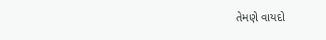તેમણે વાયદો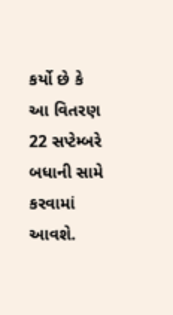કર્યો છે કે આ વિતરણ 22 સપ્ટેમ્બરે બધાની સામે કરવામાં આવશે.